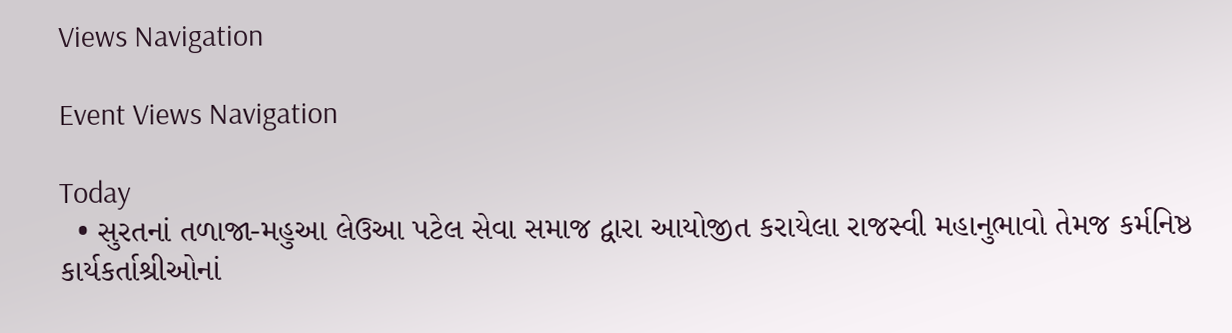Views Navigation

Event Views Navigation

Today
  • સુરતનાં તળાજા-મહુઆ લેઉઆ પટેલ સેવા સમાજ દ્વારા આયોજીત કરાયેલા રાજસ્વી મહાનુભાવો તેમજ કર્મનિષ્ઠ કાર્યકર્તાશ્રીઓનાં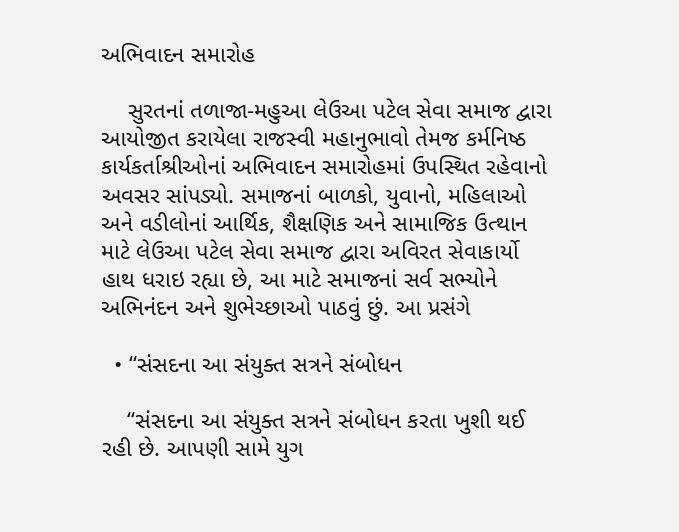અભિવાદન સમારોહ

    સુરતનાં તળાજા-મહુઆ લેઉઆ પટેલ સેવા સમાજ દ્વારા આયોજીત કરાયેલા રાજસ્વી મહાનુભાવો તેમજ કર્મનિષ્ઠ કાર્યકર્તાશ્રીઓનાં અભિવાદન સમારોહમાં ઉપસ્થિત રહેવાનો અવસર સાંપડ્યો. સમાજનાં બાળકો, યુવાનો, મહિલાઓ અને વડીલોનાં આર્થિક, શૈક્ષણિક અને સામાજિક ઉત્થાન માટે લેઉઆ પટેલ સેવા સમાજ દ્વારા અવિરત સેવાકાર્યો હાથ ધરાઇ રહ્યા છે, આ માટે સમાજનાં સર્વ સભ્યોને અભિનંદન અને શુભેચ્છાઓ પાઠવું છું. આ પ્રસંગે

  • “સંસદના આ સંયુક્ત સત્રને સંબોધન

    “સંસદના આ સંયુક્ત સત્રને સંબોધન કરતા ખુશી થઈ રહી છે. આપણી સામે યુગ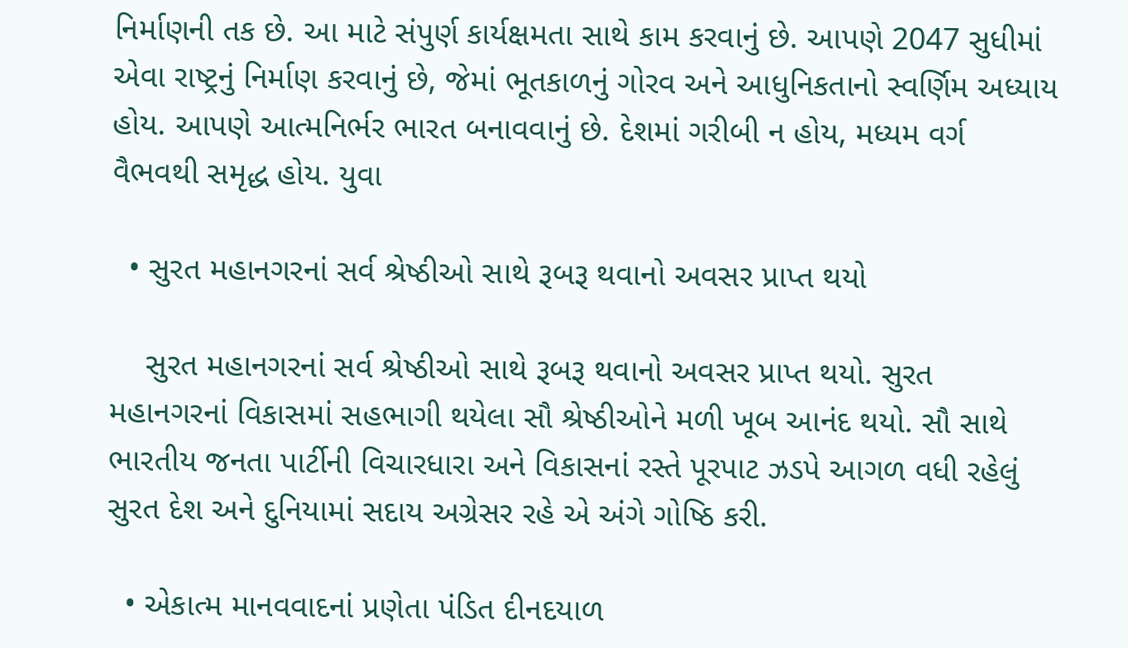નિર્માણની તક છે. આ માટે સંપુર્ણ કાર્યક્ષમતા સાથે કામ કરવાનું છે. આપણે 2047 સુધીમાં એવા રાષ્ટ્રનું નિર્માણ કરવાનું છે, જેમાં ભૂતકાળનું ગોરવ અને આધુનિકતાનો સ્વર્ણિમ અધ્યાય હોય. આપણે આત્મનિર્ભર ભારત બનાવવાનું છે. દેશમાં ગરીબી ન હોય, મધ્યમ વર્ગ વૈભવથી સમૃદ્ધ હોય. યુવા

  • સુરત મહાનગરનાં સર્વ શ્રેષ્ઠીઓ સાથે રૂબરૂ થવાનો અવસર પ્રાપ્ત થયો

    સુરત મહાનગરનાં સર્વ શ્રેષ્ઠીઓ સાથે રૂબરૂ થવાનો અવસર પ્રાપ્ત થયો. સુરત મહાનગરનાં વિકાસમાં સહભાગી થયેલા સૌ શ્રેષ્ઠીઓને મળી ખૂબ આનંદ થયો. સૌ સાથે ભારતીય જનતા પાર્ટીની વિચારધારા અને વિકાસનાં રસ્તે પૂરપાટ ઝડપે આગળ વધી રહેલું સુરત દેશ અને દુનિયામાં સદાય અગ્રેસર રહે એ અંગે ગોષ્ઠિ કરી.

  • એકાત્મ માનવવાદનાં પ્રણેતા પંડિત દીનદયાળ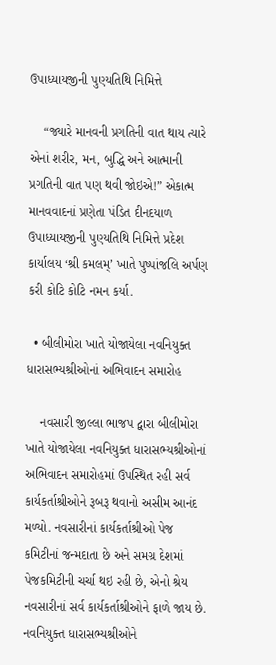ઉપાધ્યાયજીની પુણ્યતિથિ નિમિત્તે

    “જ્યારે માનવની પ્રગતિની વાત થાય ત્યારે એનાં શરીર, મન, બુદ્ધિ અને આત્માની પ્રગતિની વાત પણ થવી જોઇએ!” એકાત્મ માનવવાદનાં પ્રણેતા પંડિત દીનદયાળ ઉપાધ્યાયજીની પુણ્યતિથિ નિમિત્તે પ્રદેશ કાર્યાલય ‘શ્રી કમલમ્’ ખાતે પુષ્પાંજલિ અર્પણ કરી કોટિ કોટિ નમન કર્યા.

  • બીલીમોરા ખાતે યોજાયેલા નવનિયુક્ત ધારાસભ્યશ્રીઓનાં અભિવાદન સમારોહ

    નવસારી જીલ્લા ભાજપ દ્વારા બીલીમોરા ખાતે યોજાયેલા નવનિયુક્ત ધારાસભ્યશ્રીઓનાં અભિવાદન સમારોહમાં ઉપસ્થિત રહી સર્વ કાર્યકર્તાશ્રીઓને રૂબરૂ થવાનો અસીમ આનંદ મળ્યો. નવસારીનાં કાર્યકર્તાશ્રીઓ પેજ કમિટીનાં જન્મદાતા છે અને સમગ્ર દેશમાં પેજકમિટીની ચર્ચા થઇ રહી છે, એનો શ્રેય નવસારીનાં સર્વ કાર્યકર્તાશ્રીઓને ફાળે જાય છે. નવનિયુક્ત ધારાસભ્યશ્રીઓને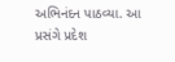અભિનંદન પાઠવ્યા. આ પ્રસંગે પ્રદેશ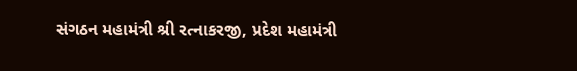સંગઠન મહામંત્રી શ્રી રત્નાકરજી, પ્રદેશ મહામંત્રી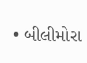• બીલીમોરા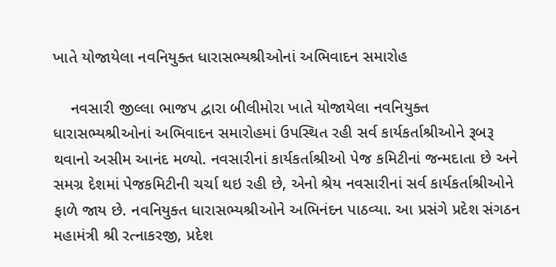ખાતે યોજાયેલા નવનિયુક્ત ધારાસભ્યશ્રીઓનાં અભિવાદન સમારોહ

    નવસારી જીલ્લા ભાજપ દ્વારા બીલીમોરા ખાતે યોજાયેલા નવનિયુક્ત ધારાસભ્યશ્રીઓનાં અભિવાદન સમારોહમાં ઉપસ્થિત રહી સર્વ કાર્યકર્તાશ્રીઓને રૂબરૂ થવાનો અસીમ આનંદ મળ્યો. નવસારીનાં કાર્યકર્તાશ્રીઓ પેજ કમિટીનાં જન્મદાતા છે અને સમગ્ર દેશમાં પેજકમિટીની ચર્ચા થઇ રહી છે, એનો શ્રેય નવસારીનાં સર્વ કાર્યકર્તાશ્રીઓને ફાળે જાય છે. નવનિયુક્ત ધારાસભ્યશ્રીઓને અભિનંદન પાઠવ્યા. આ પ્રસંગે પ્રદેશ સંગઠન મહામંત્રી શ્રી રત્નાકરજી, પ્રદેશ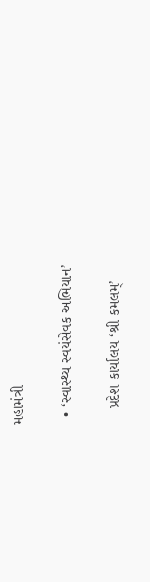મહામંત્રી

  • ‘સ્વાસ્થ્ય સ્વયંસેવક અભિયાન’

    પ્રદેશ કાર્યાલય ‘શ્રી કમલમ્’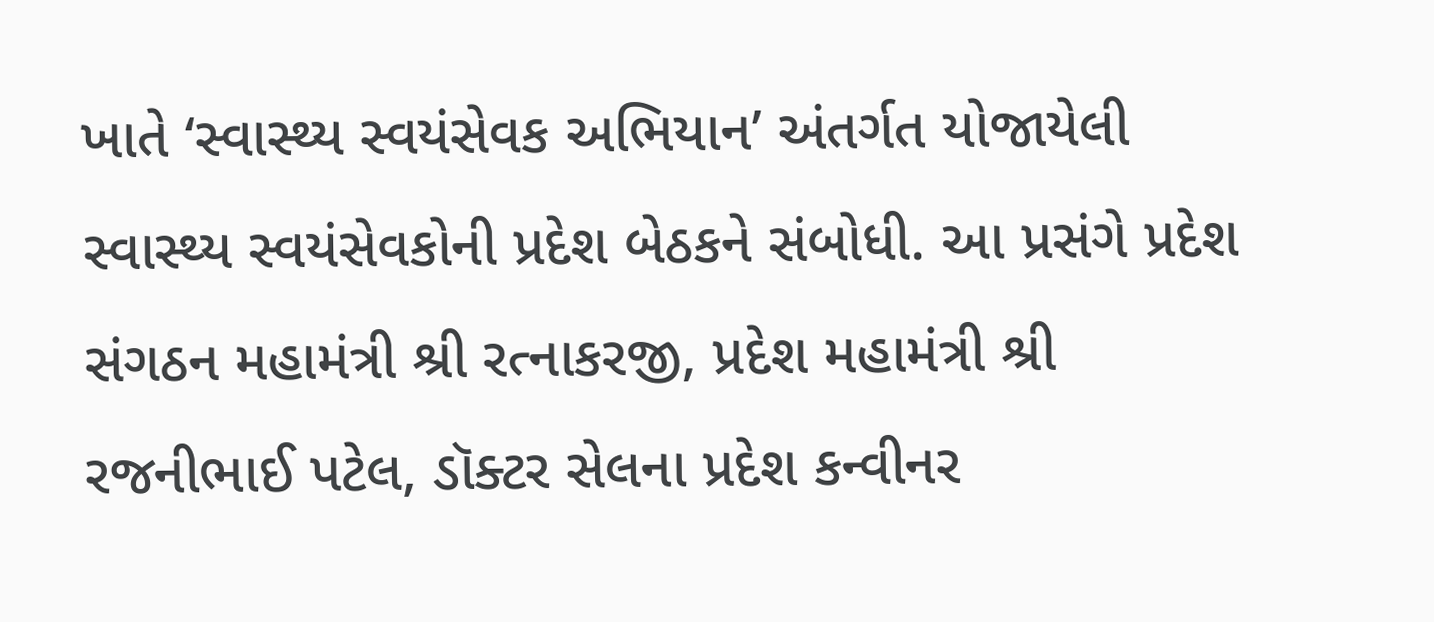ખાતે ‘સ્વાસ્થ્ય સ્વયંસેવક અભિયાન’ અંતર્ગત યોજાયેલી સ્વાસ્થ્ય સ્વયંસેવકોની પ્રદેશ બેઠકને સંબોધી. આ પ્રસંગે પ્રદેશ સંગઠન મહામંત્રી શ્રી રત્નાકરજી, પ્રદેશ મહામંત્રી શ્રી રજનીભાઈ પટેલ, ડૉક્ટર સેલના પ્રદેશ કન્વીનર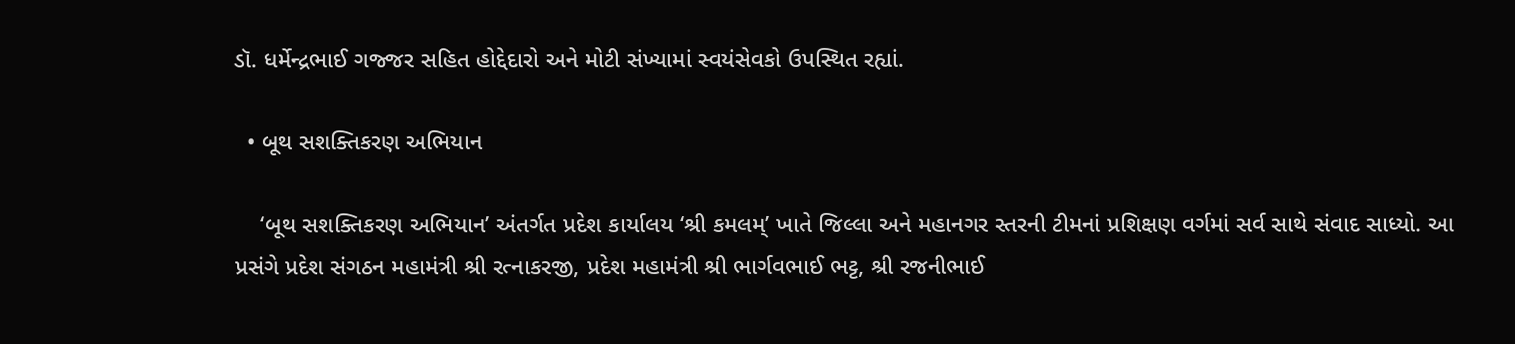ડૉ. ધર્મેન્દ્રભાઈ ગજ્જર સહિત હોદ્દેદારો અને મોટી સંખ્યામાં સ્વયંસેવકો ઉપસ્થિત રહ્યાં.

  • બૂથ સશક્તિકરણ અભિયાન

    ‘બૂથ સશક્તિકરણ અભિયાન’ અંતર્ગત પ્રદેશ કાર્યાલય ‘શ્રી કમલમ્’ ખાતે જિલ્લા અને મહાનગર સ્તરની ટીમનાં પ્રશિક્ષણ વર્ગમાં સર્વ સાથે સંવાદ સાધ્યો. આ પ્રસંગે પ્રદેશ સંગઠન મહામંત્રી શ્રી રત્નાકરજી, પ્રદેશ મહામંત્રી શ્રી ભાર્ગવભાઈ ભટ્ટ, શ્રી રજનીભાઈ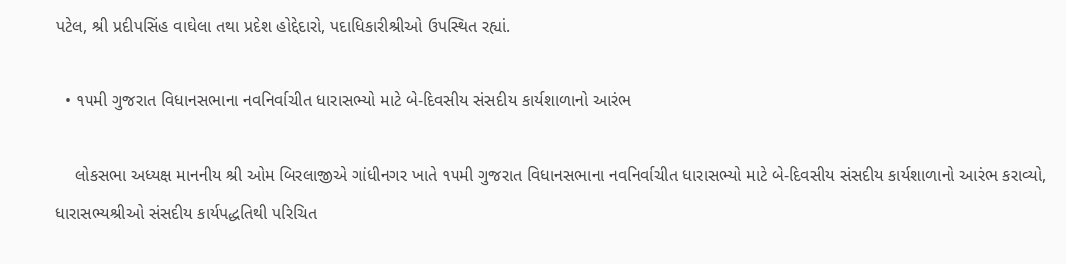પટેલ, શ્રી પ્રદીપસિંહ વાઘેલા તથા પ્રદેશ હોદ્દેદારો, પદાધિકારીશ્રીઓ ઉપસ્થિત રહ્યાં.

  • ૧૫મી ગુજરાત વિધાનસભાના નવનિર્વાચીત ધારાસભ્યો માટે બે-દિવસીય સંસદીય કાર્યશાળાનો આરંભ

    લોકસભા અધ્યક્ષ માનનીય શ્રી ઓમ બિરલાજીએ ગાંધીનગર ખાતે ૧૫મી ગુજરાત વિધાનસભાના નવનિર્વાચીત ધારાસભ્યો માટે બે-દિવસીય સંસદીય કાર્યશાળાનો આરંભ કરાવ્યો, ધારાસભ્યશ્રીઓ સંસદીય કાર્યપદ્ધતિથી પરિચિત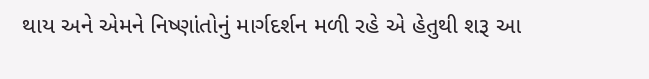થાય અને એમને નિષ્ણાંતોનું માર્ગદર્શન મળી રહે એ હેતુથી શરૂ આ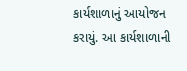કાર્યશાળાનું આયોજન કરાયું. આ કાર્યશાળાની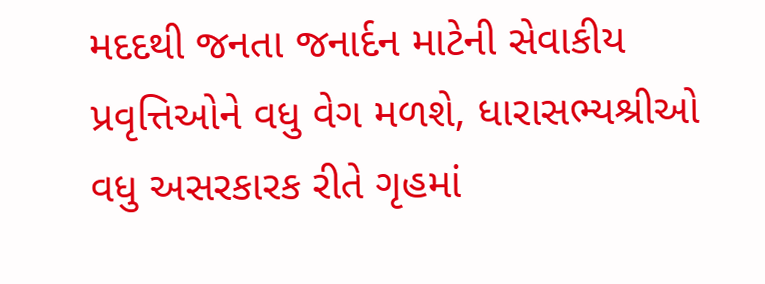મદદથી જનતા જનાર્દન માટેની સેવાકીય પ્રવૃત્તિઓને વધુ વેગ મળશે, ધારાસભ્યશ્રીઓ વધુ અસરકારક રીતે ગૃહમાં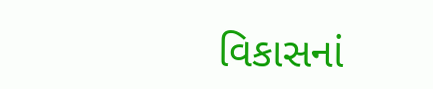વિકાસનાં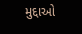મુદ્દાઓ